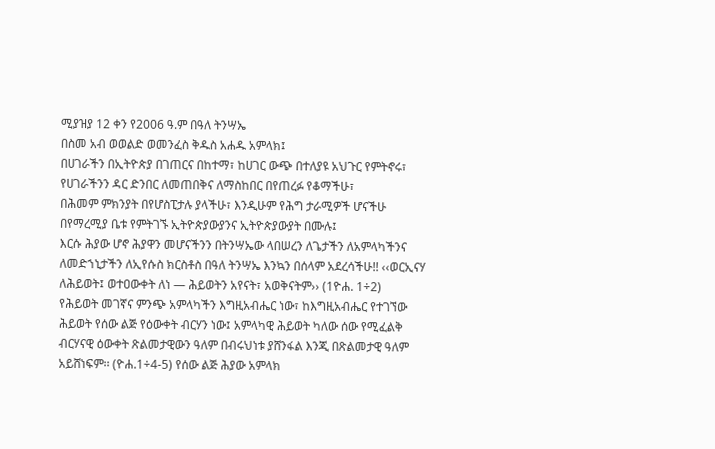ሚያዝያ 12 ቀን የ2006 ዓ.ም በዓለ ትንሣኤ
በስመ አብ ወወልድ ወመንፈስ ቅዱስ አሐዱ አምላክ፤
በሀገራችን በኢትዮጵያ በገጠርና በከተማ፣ ከሀገር ውጭ በተለያዩ አህጉር የምትኖሩ፣
የሀገራችንን ዳር ድንበር ለመጠበቅና ለማስከበር በየጠረፉ የቆማችሁ፣
በሕመም ምክንያት በየሆስፒታሉ ያላችሁ፣ እንዲሁም የሕግ ታራሚዎች ሆናችሁ በየማረሚያ ቤቱ የምትገኙ ኢትዮጵያውያንና ኢትዮጵያውያት በሙሉ፤
እርሱ ሕያው ሆኖ ሕያዋን መሆናችንን በትንሣኤው ላበሠረን ለጌታችን ለአምላካችንና ለመድኀኒታችን ለኢየሱስ ክርስቶስ በዓለ ትንሣኤ እንኳን በሰላም አደረሳችሁ!! ‹‹ወርኢናሃ ለሕይወት፤ ወተዐውቀት ለነ — ሕይወትን አየናት፣ አወቅናትም›› (1ዮሐ. 1÷2)
የሕይወት መገኛና ምንጭ አምላካችን እግዚአብሔር ነው፣ ከእግዚአብሔር የተገኘው ሕይወት የሰው ልጅ የዕውቀት ብርሃን ነው፤ አምላካዊ ሕይወት ካለው ሰው የሚፈልቅ ብርሃናዊ ዕውቀት ጽልመታዊውን ዓለም በብሩህነቱ ያሸንፋል እንጂ በጽልመታዊ ዓለም አይሸነፍም፡፡ (ዮሐ.1÷4-5) የሰው ልጅ ሕያው አምላክ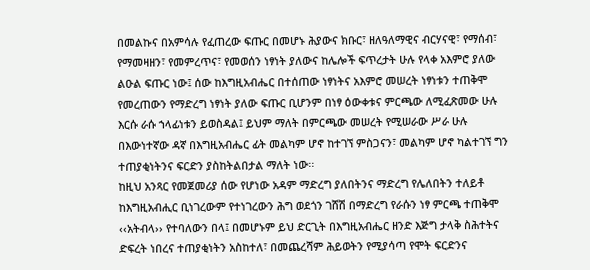በመልኩና በአምሳሉ የፈጠረው ፍጡር በመሆኑ ሕያውና ክቡር፣ ዘለዓለማዊና ብርሃናዊ፣ የማሰብ፣ የማመዛዘን፣ የመምረጥና፣ የመወሰን ነፃነት ያለውና ከሌሎች ፍጥረታት ሁሉ የላቀ አእምሮ ያለው ልዑል ፍጡር ነው፤ ሰው ከእግዚአብሔር በተሰጠው ነፃነትና አእምሮ መሠረት ነፃነቱን ተጠቅሞ የመረጠውን የማድረግ ነፃነት ያለው ፍጡር ቢሆንም በነፃ ዕውቀቱና ምርጫው ለሚፈጽመው ሁሉ እርሱ ራሱ ኀላፊነቱን ይወስዳል፤ ይህም ማለት በምርጫው መሠረት የሚሠራው ሥራ ሁሉ በእውነተኛው ዳኛ በእግዚአብሔር ፊት መልካም ሆኖ ከተገኘ ምስጋናን፣ መልካም ሆኖ ካልተገኘ ግን ተጠያቂነትንና ፍርድን ያስከትልበታል ማለት ነው፡፡
ከዚህ አንጻር የመጀመሪያ ሰው የሆነው አዳም ማድረግ ያለበትንና ማድረግ የሌለበትን ተለይቶ ከእግዚአብሒር ቢነገረውም የተነገረውን ሕግ ወደጎን ገሸሽ በማድረግ የራሱን ነፃ ምርጫ ተጠቅሞ ‹‹አትብላ›› የተባለውን በላ፤ በመሆኑም ይህ ድርጊት በእግዚአብሔር ዘንድ እጅግ ታላቅ ስሕተትና ድፍረት ነበረና ተጠያቂነትን አስከተለ፣ በመጨረሻም ሕይወትን የሚያሳጣ የሞት ፍርድንና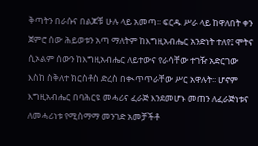ቅጣትን በራሱና በልጆቹ ሁሉ ላይ አመጣ፡፡ ፍርዱ ሥራ ላይ ከዋለበት ቀን ጀምሮ ሰው ሕይወቱን አጣ ማለትም ከእግዚአብሔር አንድነት ተለየ፤ ሞትና ሲኦልም ሰውን ከእግዚአብሔር ለይተውና የራሳቸው ተገዥ አድርገው እስከ ስቅለተ ክርስቶስ ድረስ በቊጥጥራቸው ሥር አዋሉት፡፡ ሆኖም እግዚአብሔር በባሕርዩ መሓሪና ፈራጅ እንደመሆኑ መጠን ለፈራጅነቱና ለመሓሪነቱ የሚስማማ መንገድ አመቻችቶ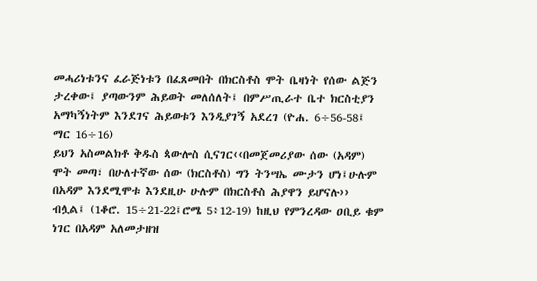መሓሪነቱንና ፈራጅነቱን በፈጸመበት በክርስቶስ ሞት ቤዛነት የሰው ልጅን ታረቀው፤ ያጣውንም ሕይወት መለሰለት፤ በምሥጢራተ ቤተ ክርስቲያን አማካኝነትም እንደገና ሕይወቱን እንዲያገኝ አደረገ (ዮሐ. 6÷56-58፤ ማር 16÷16)
ይህን አስመልክቶ ቅዱስ ጳውሎስ ሲናገር‹‹በመጀመሪያው ሰው (አዳም) ሞት መጣ፣ በሁለተኛው ሰው (ክርስቶስ) ግን ትንሣኤ ሙታን ሆነ፤ሁሉም በአዳም እንደሚሞቱ እንደዚሁ ሁሉም በክርስቶስ ሕያዋን ይሆናሉ›› ብሏል፤ (1ቆሮ. 15÷21-22፤ሮሜ 5፥12-19) ከዚህ የምንረዳው ዐቢይ ቁም ነገር በአዳም አለመታዘዝ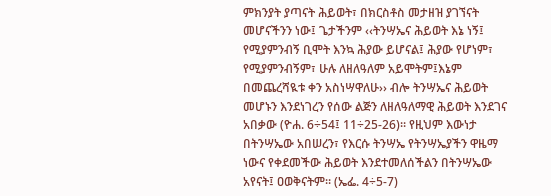ምክንያት ያጣናት ሕይወት፣ በክርስቶስ መታዘዝ ያገኘናት መሆናችንን ነው፤ ጌታችንም ‹‹ትንሣኤና ሕይወት እኔ ነኝ፤ የሚያምንብኝ ቢሞት እንኳ ሕያው ይሆናል፤ ሕያው የሆነም፣ የሚያምንብኝም፣ ሁሉ ለዘለዓለም አይሞትም፤እኔም በመጨረሻዪቱ ቀን አስነሣዋለሁ›› ብሎ ትንሣኤና ሕይወት መሆኑን እንደነገረን የሰው ልጅን ለዘለዓለማዊ ሕይወት እንደገና አበቃው (ዮሐ. 6÷54፤ 11÷25-26)። የዚህም እውነታ በትንሣኤው አበሠረን፣ የእርሱ ትንሣኤ የትንሣኤያችን ዋዜማ ነውና የቀደመችው ሕይወት እንደተመለሰችልን በትንሣኤው አየናት፤ ዐወቅናትም። (ኤፌ. 4÷5-7)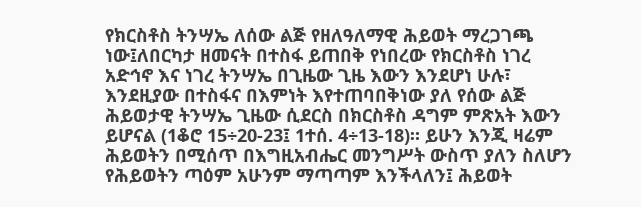የክርስቶስ ትንሣኤ ለሰው ልጅ የዘለዓለማዊ ሕይወት ማረጋገጫ ነው፤ለበርካታ ዘመናት በተስፋ ይጠበቅ የነበረው የክርስቶስ ነገረ አድኅኖ እና ነገረ ትንሣኤ በጊዜው ጊዜ እውን እንደሆነ ሁሉ፣ እንደዚያው በተስፋና በእምነት እየተጠባበቅነው ያለ የሰው ልጅ ሕይወታዊ ትንሣኤ ጊዜው ሲደርስ በክርስቶስ ዳግም ምጽአት እውን ይሆናል (1ቆሮ 15÷20-23፤ 1ተሰ. 4÷13-18)። ይሁን እንጂ ዛሬም ሕይወትን በሚሰጥ በእግዚአብሔር መንግሥት ውስጥ ያለን ስለሆን የሕይወትን ጣዕም አሁንም ማጣጣም እንችላለን፤ ሕይወት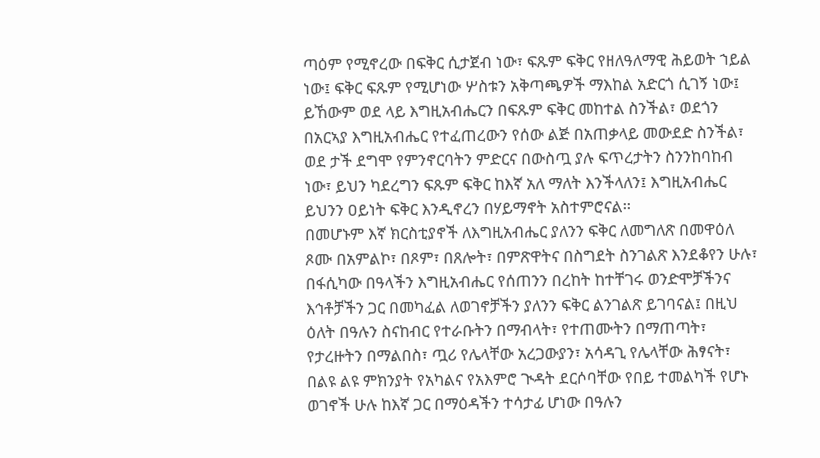ጣዕም የሚኖረው በፍቅር ሲታጀብ ነው፣ ፍጹም ፍቅር የዘለዓለማዊ ሕይወት ኀይል ነው፤ ፍቅር ፍጹም የሚሆነው ሦስቱን አቅጣጫዎች ማእከል አድርጎ ሲገኝ ነው፤ ይኸውም ወደ ላይ እግዚአብሔርን በፍጹም ፍቅር መከተል ስንችል፣ ወደጎን በአርኣያ እግዚአብሔር የተፈጠረውን የሰው ልጅ በአጠቃላይ መውደድ ስንችል፣ ወደ ታች ደግሞ የምንኖርባትን ምድርና በውስጧ ያሉ ፍጥረታትን ስንንከባከብ ነው፣ ይህን ካደረግን ፍጹም ፍቅር ከእኛ አለ ማለት እንችላለን፤ እግዚአብሔር ይህንን ዐይነት ፍቅር እንዲኖረን በሃይማኖት አስተምሮናል፡፡
በመሆኑም እኛ ክርስቲያኖች ለእግዚአብሔር ያለንን ፍቅር ለመግለጽ በመዋዕለ ጾሙ በአምልኮ፣ በጾም፣ በጸሎት፣ በምጽዋትና በስግደት ስንገልጽ እንደቆየን ሁሉ፣ በፋሲካው በዓላችን እግዚአብሔር የሰጠንን በረከት ከተቸገሩ ወንድሞቻችንና እኅቶቻችን ጋር በመካፈል ለወገኖቻችን ያለንን ፍቅር ልንገልጽ ይገባናል፤ በዚህ ዕለት በዓሉን ስናከብር የተራቡትን በማብላት፣ የተጠሙትን በማጠጣት፣ የታረዙትን በማልበስ፣ ጧሪ የሌላቸው አረጋውያን፣ አሳዳጊ የሌላቸው ሕፃናት፣ በልዩ ልዩ ምክንያት የአካልና የአእምሮ ጒዳት ደርሶባቸው የበይ ተመልካች የሆኑ ወገኖች ሁሉ ከእኛ ጋር በማዕዳችን ተሳታፊ ሆነው በዓሉን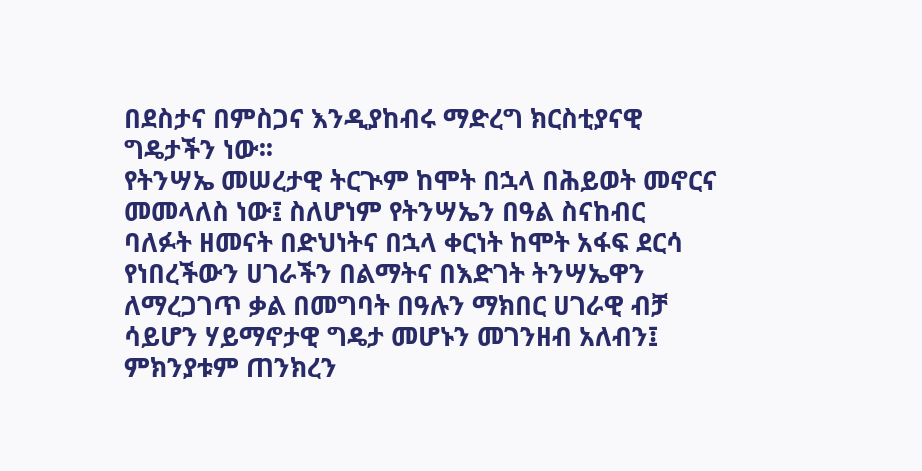በደስታና በምስጋና እንዲያከብሩ ማድረግ ክርስቲያናዊ ግዴታችን ነው፡፡
የትንሣኤ መሠረታዊ ትርጒም ከሞት በኋላ በሕይወት መኖርና መመላለስ ነው፤ ስለሆነም የትንሣኤን በዓል ስናከብር ባለፉት ዘመናት በድህነትና በኋላ ቀርነት ከሞት አፋፍ ደርሳ የነበረችውን ሀገራችን በልማትና በእድገት ትንሣኤዋን ለማረጋገጥ ቃል በመግባት በዓሉን ማክበር ሀገራዊ ብቻ ሳይሆን ሃይማኖታዊ ግዴታ መሆኑን መገንዘብ አለብን፤ ምክንያቱም ጠንክረን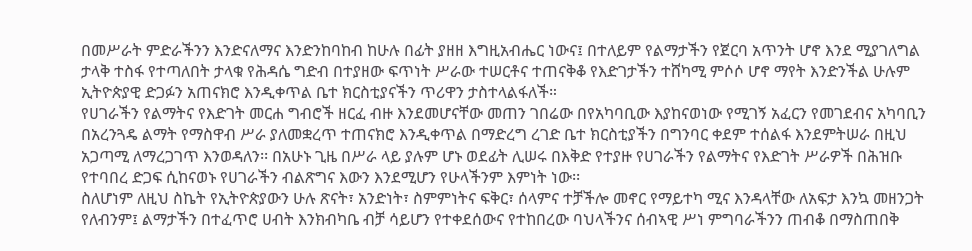በመሥራት ምድራችንን እንድናለማና እንድንከባከብ ከሁሉ በፊት ያዘዘ እግዚአብሔር ነውና፤ በተለይም የልማታችን የጀርባ አጥንት ሆኖ እንደ ሚያገለግል ታላቅ ተስፋ የተጣለበት ታላቁ የሕዳሴ ግድብ በተያዘው ፍጥነት ሥራው ተሠርቶና ተጠናቅቆ የእድገታችን ተሸካሚ ምሶሶ ሆኖ ማየት እንድንችል ሁሉም ኢትዮጵያዊ ድጋፉን አጠናክሮ እንዲቀጥል ቤተ ክርስቲያናችን ጥሪዋን ታስተላልፋለች።
የሀገራችን የልማትና የእድገት መርሐ ግብሮች ዘርፈ ብዙ እንደመሆናቸው መጠን ገበሬው በየአካባቢው እያከናወነው የሚገኝ አፈርን የመገደብና አካባቢን በአረንጓዴ ልማት የማስዋብ ሥራ ያለመቋረጥ ተጠናክሮ እንዲቀጥል በማድረግ ረገድ ቤተ ክርስቲያችን በግንባር ቀደም ተሰልፋ እንደምትሠራ በዚህ አጋጣሚ ለማረጋገጥ እንወዳለን፡፡ በአሁኑ ጊዜ በሥራ ላይ ያሉም ሆኑ ወደፊት ሊሠሩ በእቅድ የተያዙ የሀገራችን የልማትና የእድገት ሥራዎች በሕዝቡ የተባበረ ድጋፍ ሲከናወኑ የሀገራችን ብልጽግና እውን እንደሚሆን የሁላችንም እምነት ነው፡፡
ስለሆነም ለዚህ ስኬት የኢትዮጵያውን ሁሉ ጽናት፣ አንድነት፣ ስምምነትና ፍቅር፣ ሰላምና ተቻችሎ መኖር የማይተካ ሚና እንዳላቸው ለአፍታ እንኳ መዘንጋት የለብንም፤ ልማታችን በተፈጥሮ ሀብት እንክብካቤ ብቻ ሳይሆን የተቀደሰውና የተከበረው ባህላችንና ሰብኣዊ ሥነ ምግባራችንን ጠብቆ በማስጠበቅ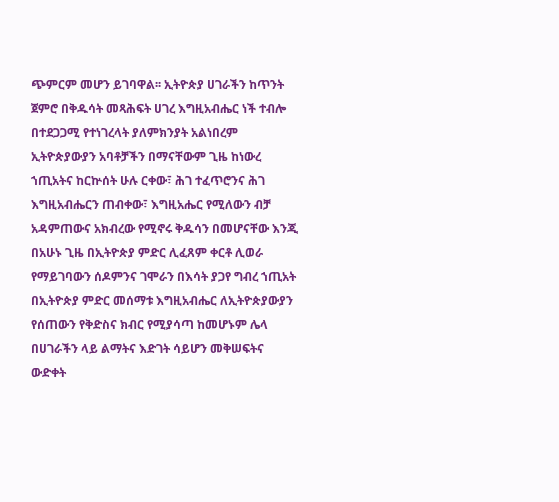ጭምርም መሆን ይገባዋል፡፡ ኢትዮጵያ ሀገራችን ከጥንት ጀምሮ በቅዱሳት መጻሕፍት ሀገረ እግዚአብሔር ነች ተብሎ በተደጋጋሚ የተነገረላት ያለምክንያት አልነበረም ኢትዮጵያውያን አባቶቻችን በማናቸውም ጊዜ ከነውረ ኀጢአትና ከርኵሰት ሁሉ ርቀው፣ ሕገ ተፈጥሮንና ሕገ እግዚአብሔርን ጠብቀው፣ እግዚአሔር የሚለውን ብቻ አዳምጠውና አክብረው የሚኖሩ ቅዱሳን በመሆናቸው እንጂ በአሁኑ ጊዜ በኢትዮጵያ ምድር ሊፈጸም ቀርቶ ሊወራ የማይገባውን ሰዶምንና ገሞራን በእሳት ያጋየ ግብረ ኀጢአት በኢትዮጵያ ምድር መሰማቱ እግዚአብሔር ለኢትዮጵያውያን የሰጠውን የቅድስና ክብር የሚያሳጣ ከመሆኑም ሌላ በሀገራችን ላይ ልማትና እድገት ሳይሆን መቅሠፍትና ውድቀት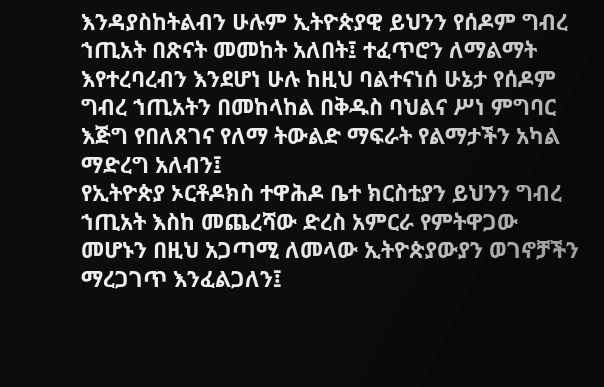እንዳያስከትልብን ሁሉም ኢትዮጵያዊ ይህንን የሰዶም ግብረ ኀጢአት በጽናት መመከት አለበት፤ ተፈጥሮን ለማልማት እየተረባረብን እንደሆነ ሁሉ ከዚህ ባልተናነሰ ሁኔታ የሰዶም ግብረ ኀጢአትን በመከላከል በቅዱስ ባህልና ሥነ ምግባር እጅግ የበለጸገና የለማ ትውልድ ማፍራት የልማታችን አካል ማድረግ አለብን፤
የኢትዮጵያ ኦርቶዶክስ ተዋሕዶ ቤተ ክርስቲያን ይህንን ግብረ ኀጢአት እስከ መጨረሻው ድረስ አምርራ የምትዋጋው መሆኑን በዚህ አጋጣሚ ለመላው ኢትዮጵያውያን ወገኖቻችን ማረጋገጥ እንፈልጋለን፤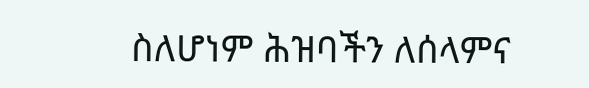ስለሆነም ሕዝባችን ለሰላምና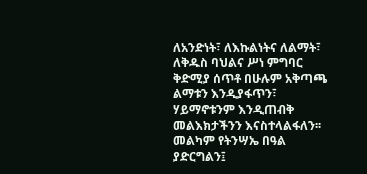ለአንድነት፣ ለእኩልነትና ለልማት፣ ለቅዱስ ባህልና ሥነ ምግባር ቅድሚያ ሰጥቶ በሁሉም አቅጣጫ ልማቱን እንዲያፋጥን፣ ሃይማኖቱንም እንዲጠብቅ መልእክታችንን እናስተላልፋለን፡፡
መልካም የትንሣኤ በዓል ያድርግልን፤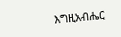እግዚአብሔር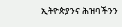ኢትዮጵያንና ሕዝባችንን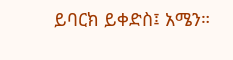ይባርክ ይቀድስ፤ አሜን።